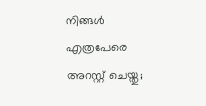നിങ്ങള്‍ എത്രപേരെ അറസ്റ്റ് ചെയ്തു;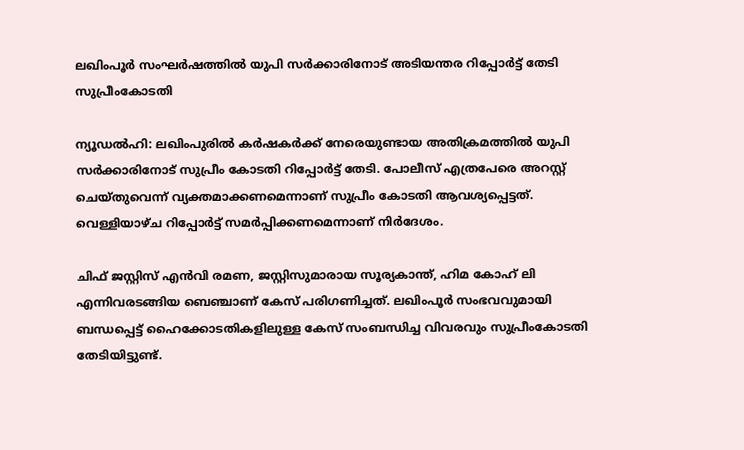ലഖിംപൂര്‍ സംഘര്‍ഷത്തില്‍ യുപി സര്‍ക്കാരിനോട് അടിയന്തര റിപ്പോര്‍ട്ട് തേടി സുപ്രീംകോടതി

ന്യൂഡല്‍ഹി: ലഖിംപുരില്‍ കര്‍ഷകര്‍ക്ക് നേരെയുണ്ടായ അതിക്രമത്തില്‍ യുപി സര്‍ക്കാരിനോട് സുപ്രീം കോടതി റിപ്പോര്‍ട്ട് തേടി. പോലീസ് എത്രപേരെ അറസ്റ്റ് ചെയ്തുവെന്ന് വ്യക്തമാക്കണമെന്നാണ് സുപ്രീം കോടതി ആവശ്യപ്പെട്ടത്. വെള്ളിയാഴ്ച റിപ്പോര്‍ട്ട് സമര്‍പ്പിക്കണമെന്നാണ് നിര്‍ദേശം.

ചിഫ് ജസ്റ്റിസ് എന്‍വി രമണ, ജസ്റ്റിസുമാരായ സൂര്യകാന്ത്, ഹിമ കോഹ് ലി എന്നിവരടങ്ങിയ ബെഞ്ചാണ് കേസ് പരിഗണിച്ചത്. ലഖിംപൂര്‍ സംഭവവുമായി ബന്ധപ്പെട്ട് ഹൈക്കോടതികളിലുള്ള കേസ് സംബന്ധിച്ച വിവരവും സുപ്രീംകോടതി തേടിയിട്ടുണ്ട്.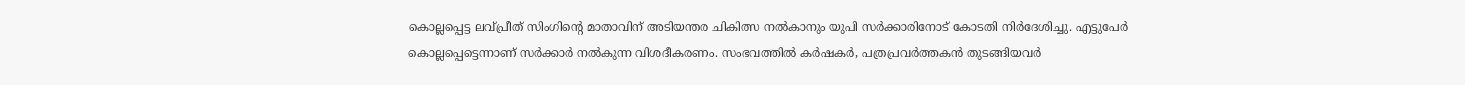കൊല്ലപ്പെട്ട ലവ്പ്രീത് സിംഗിന്റെ മാതാവിന് അടിയന്തര ചികിത്സ നല്‍കാനും യുപി സര്‍ക്കാരിനോട് കോടതി നിര്‍ദേശിച്ചു. എട്ടുപേര്‍ കൊല്ലപ്പെട്ടെന്നാണ് സര്‍ക്കാര്‍ നല്‍കുന്ന വിശദീകരണം. സംഭവത്തില്‍ കര്‍ഷകര്‍, പത്രപ്രവര്‍ത്തകന്‍ തുടങ്ങിയവര്‍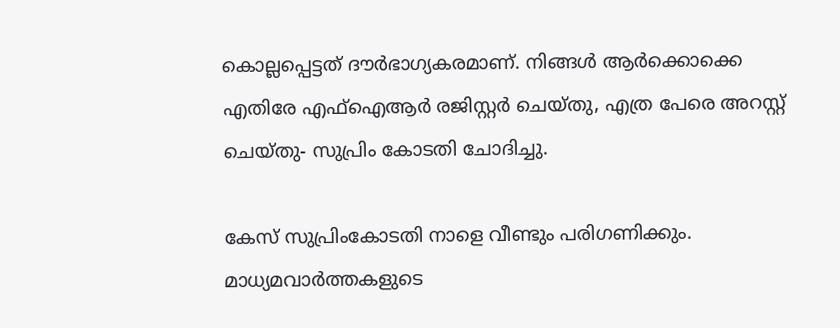കൊല്ലപ്പെട്ടത് ദൗര്‍ഭാഗ്യകരമാണ്. നിങ്ങള്‍ ആര്‍ക്കൊക്കെ എതിരേ എഫ്‌ഐആര്‍ രജിസ്റ്റര്‍ ചെയ്തു, എത്ര പേരെ അറസ്റ്റ് ചെയ്തു- സുപ്രിം കോടതി ചോദിച്ചു.

കേസ് സുപ്രിംകോടതി നാളെ വീണ്ടും പരിഗണിക്കും. മാധ്യമവാര്‍ത്തകളുടെ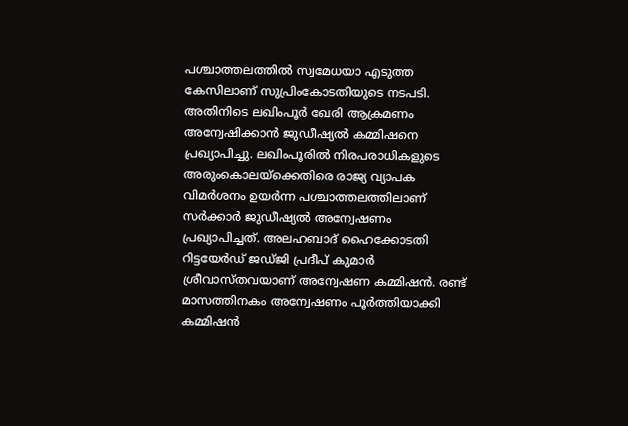പശ്ചാത്തലത്തില്‍ സ്വമേധയാ എടുത്ത കേസിലാണ് സുപ്രിംകോടതിയുടെ നടപടി. അതിനിടെ ലഖിംപൂര്‍ ഖേരി ആക്രമണം അന്വേഷിക്കാന്‍ ജുഡീഷ്യല്‍ കമ്മിഷനെ പ്രഖ്യാപിച്ചു. ലഖിംപൂരില്‍ നിരപരാധികളുടെ അരുംകൊലയ്ക്കെതിരെ രാജ്യ വ്യാപക വിമര്‍ശനം ഉയര്‍ന്ന പശ്ചാത്തലത്തിലാണ് സര്‍ക്കാര്‍ ജുഡീഷ്യല്‍ അന്വേഷണം പ്രഖ്യാപിച്ചത്. അലഹബാദ് ഹൈക്കോടതി റിട്ടയേര്‍ഡ് ജഡ്ജി പ്രദീപ് കുമാര്‍ ശ്രീവാസ്തവയാണ് അന്വേഷണ കമ്മിഷന്‍. രണ്ട് മാസത്തിനകം അന്വേഷണം പൂര്‍ത്തിയാക്കി കമ്മിഷന്‍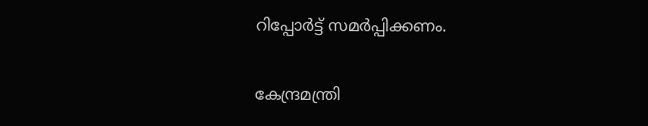റിപ്പോര്‍ട്ട് സമര്‍പ്പിക്കണം.

കേന്ദ്രമന്ത്രി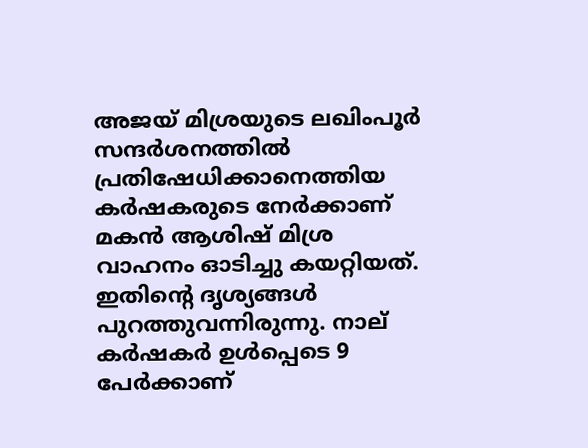അജയ് മിശ്രയുടെ ലഖിംപൂര്‍ സന്ദര്‍ശനത്തില്‍ പ്രതിഷേധിക്കാനെത്തിയ കര്‍ഷകരുടെ നേര്‍ക്കാണ് മകന്‍ ആശിഷ് മിശ്ര വാഹനം ഓടിച്ചു കയറ്റിയത്. ഇതിന്റെ ദൃശ്യങ്ങള്‍ പുറത്തുവന്നിരുന്നു. നാല് കര്‍ഷകര്‍ ഉള്‍പ്പെടെ 9 പേര്‍ക്കാണ്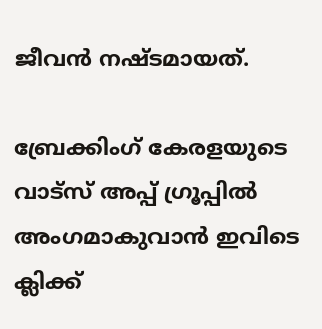ജീവന്‍ നഷ്ടമായത്.

ബ്രേക്കിംഗ് കേരളയുടെ വാട്സ് അപ്പ് ഗ്രൂപ്പിൽ അംഗമാകുവാൻ ഇവിടെ ക്ലിക്ക്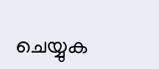ചെയ്യുക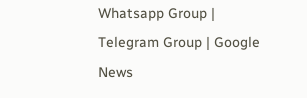Whatsapp Group | Telegram Group | Google News